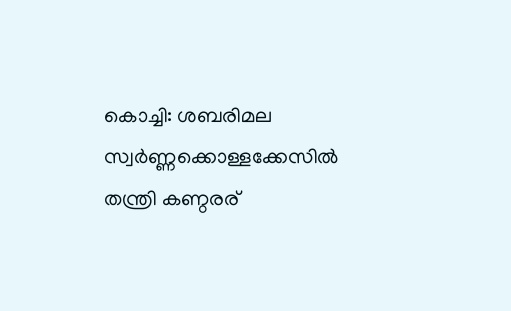കൊച്ചി: ശബരിമല സ്വർണ്ണക്കൊള്ളക്കേസിൽ തന്ത്രി കണ്ഠരര്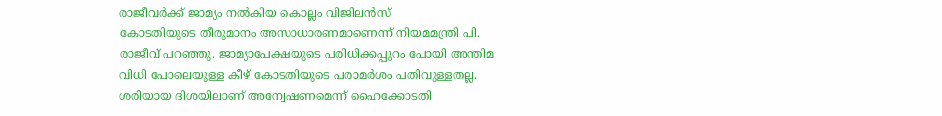രാജീവർക്ക് ജാമ്യം നൽകിയ കൊല്ലം വിജിലൻസ്
കോടതിയുടെ തീരുമാനം അസാധാരണമാണെന്ന് നിയമമന്ത്രി പി. രാജീവ് പറഞ്ഞു. ജാമ്യാപേക്ഷയുടെ പരിധിക്കപ്പുറം പോയി അന്തിമ വിധി പോലെയുള്ള കീഴ് കോടതിയുടെ പരാമർശം പതിവുള്ളതല്ല. ശരിയായ ദിശയിലാണ് അന്വേഷണമെന്ന് ഹൈക്കോടതി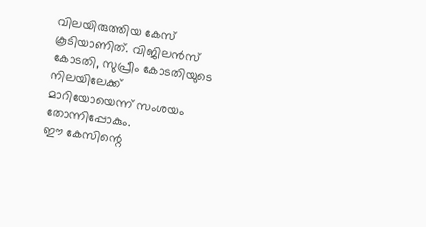വിലയിരുത്തിയ കേസ് കൂടിയാണിത്. വിജിലൻസ് കോടതി, സുപ്രീം കോടതിയുടെ നിലയിലേക്ക്
മാറിയോയെന്ന് സംശയം തോന്നിപ്പോകും.
ഈ കേസിന്റെ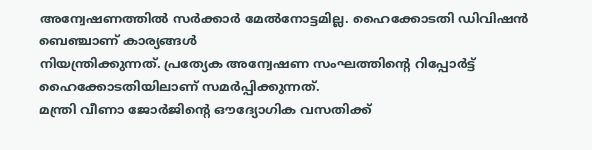അന്വേഷണത്തിൽ സർക്കാർ മേൽനോട്ടമില്ല. ഹൈക്കോടതി ഡിവിഷൻ ബെഞ്ചാണ് കാര്യങ്ങൾ
നിയന്ത്രിക്കുന്നത്. പ്രത്യേക അന്വേഷണ സംഘത്തിന്റെ റിപ്പോർട്ട് ഹൈക്കോടതിയിലാണ് സമർപ്പിക്കുന്നത്.
മന്ത്രി വീണാ ജോർജിന്റെ ഔദ്യോഗിക വസതിക്ക്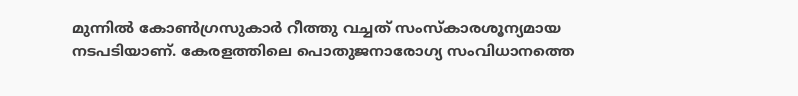മുന്നിൽ കോൺഗ്രസുകാർ റീത്തു വച്ചത് സംസ്കാരശൂന്യമായ
നടപടിയാണ്. കേരളത്തിലെ പൊതുജനാരോഗ്യ സംവിധാനത്തെ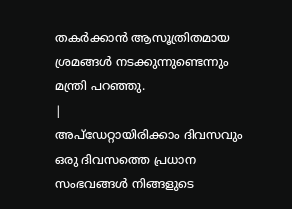തകർക്കാൻ ആസൂത്രിതമായ ശ്രമങ്ങൾ നടക്കുന്നുണ്ടെന്നും മന്ത്രി പറഞ്ഞു.
|
അപ്ഡേറ്റായിരിക്കാം ദിവസവും
ഒരു ദിവസത്തെ പ്രധാന സംഭവങ്ങൾ നിങ്ങളുടെ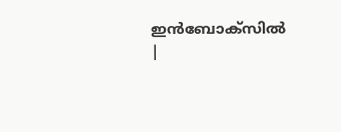ഇൻബോക്സിൽ |